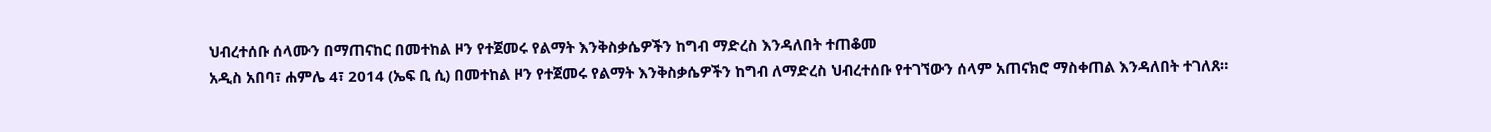ህብረተሰቡ ሰላሙን በማጠናከር በመተከል ዞን የተጀመሩ የልማት እንቅስቃሴዎችን ከግብ ማድረስ እንዳለበት ተጠቆመ
አዲስ አበባ፣ ሐምሌ 4፣ 2014 (ኤፍ ቢ ሲ) በመተከል ዞን የተጀመሩ የልማት እንቅስቃሴዎችን ከግብ ለማድረስ ህብረተሰቡ የተገኘውን ሰላም አጠናክሮ ማስቀጠል እንዳለበት ተገለጸ።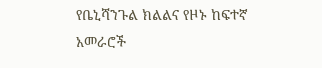የቤኒሻንጉል ክልልና የዞኑ ከፍተኛ አመራሮች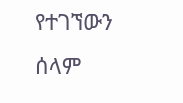የተገኘውን ሰላም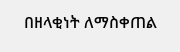በዘላቂነት ለማስቀጠል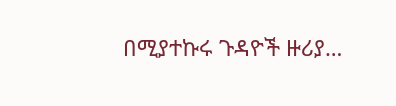በሚያተኩሩ ጉዳዮች ዙሪያ…